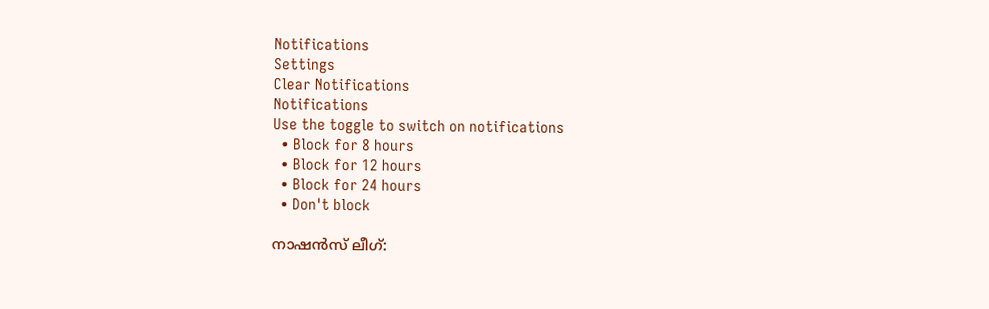Notifications
Settings
Clear Notifications
Notifications
Use the toggle to switch on notifications
  • Block for 8 hours
  • Block for 12 hours
  • Block for 24 hours
  • Don't block

നാഷന്‍സ് ലീഗ്: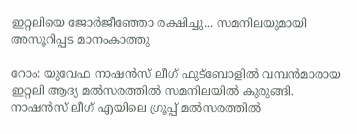ഇറ്റലിയെ ജോര്‍ജീഞ്ഞോ രക്ഷിച്ചു... സമനിലയുമായി അസൂറിപ്പട മാനംകാത്തു

റോം: യുവേഫ നാഷന്‍സ് ലീഗ് ഫുട്‌ബോളില്‍ വമ്പന്‍മാരായ ഇറ്റലി ആദ്യ മല്‍സരത്തില്‍ സമനിലയില്‍ കുരുങ്ങി. നാഷന്‍സ് ലീഗ് എയിലെ ഗ്രൂപ്പ് മല്‍സരത്തില്‍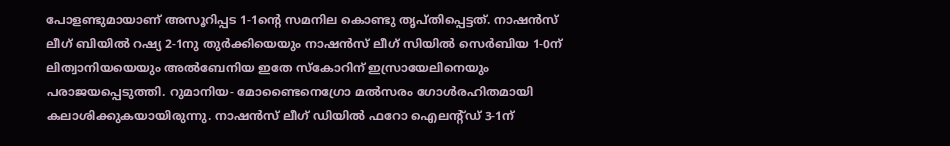പോളണ്ടുമായാണ് അസൂറിപ്പട 1-1ന്റെ സമനില കൊണ്ടു തൃപ്തിപ്പെട്ടത്. നാഷന്‍സ് ലീഗ് ബിയില്‍ റഷ്യ 2-1നു തുര്‍ക്കിയെയും നാഷന്‍സ് ലീഗ് സിയില്‍ സെര്‍ബിയ 1-0ന് ലിത്വാനിയയെയും അല്‍ബേനിയ ഇതേ സ്‌കോറിന് ഇസ്രായേലിനെയും പരാജയപ്പെടുത്തി. റുമാനിയ- മോണ്ടൈനെഗ്രോ മല്‍സരം ഗോള്‍രഹിതമായി കലാശിക്കുകയായിരുന്നു. നാഷന്‍സ് ലീഗ് ഡിയില്‍ ഫറോ ഐലന്റ്ഡ് 3-1ന്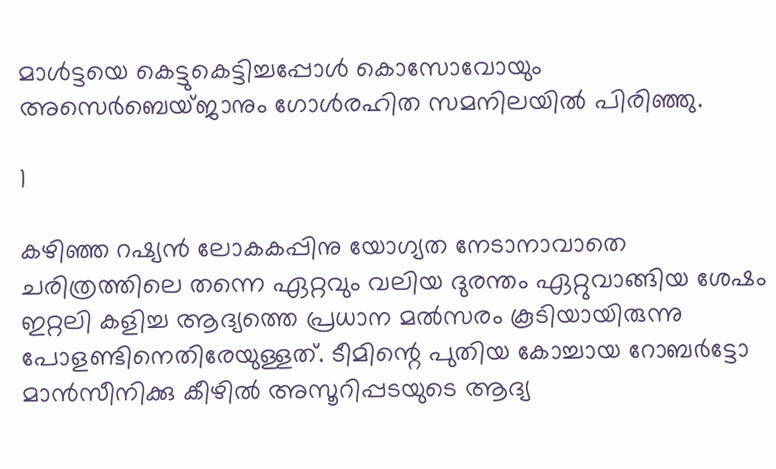മാള്‍ട്ടയെ കെട്ടുകെട്ടിച്ചപ്പോള്‍ കൊസോവോയും അസെര്‍ബെയ്ജാനും ഗോള്‍രഹിത സമനിലയില്‍ പിരിഞ്ഞു.

1

കഴിഞ്ഞ റഷ്യന്‍ ലോകകപ്പിനു യോഗ്യത നേടാനാവാതെ ചരിത്രത്തിലെ തന്നെ ഏറ്റവും വലിയ ദുരന്തം ഏറ്റുവാങ്ങിയ ശേഷം ഇറ്റലി കളിച്ച ആദ്യത്തെ പ്രധാന മല്‍സരം കൂടിയായിരുന്നു പോളണ്ടിനെതിരേയുള്ളത്. ടീമിന്റെ പുതിയ കോച്ചായ റോബര്‍ട്ടോ മാന്‍സീനിക്കു കീഴില്‍ അസൂറിപ്പടയുടെ ആദ്യ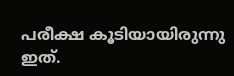പരീക്ഷ കൂടിയായിരുന്നു ഇത്.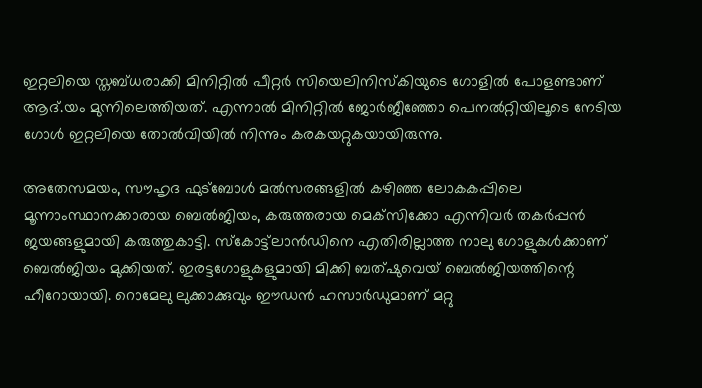ഇറ്റലിയെ സ്തബ്ധരാക്കി മിനിറ്റില്‍ പീറ്റര്‍ സിയെലിനിസ്‌കിയുടെ ഗോളില്‍ പോളണ്ടാണ് ആദ്.യം മുന്നിലെത്തിയത്. എന്നാല്‍ മിനിറ്റില്‍ ജോര്‍ജീഞ്ഞോ പെനല്‍റ്റിയിലൂടെ നേടിയ ഗോള്‍ ഇറ്റലിയെ തോല്‍വിയില്‍ നിന്നും കരകയറ്റുകയായിരുന്നു.

അതേസമയം, സൗഹൃദ ഫുട്‌ബോള്‍ മല്‍സരങ്ങളില്‍ കഴിഞ്ഞ ലോകകപ്പിലെ മൂന്നാംസ്ഥാനക്കാരായ ബെല്‍ജിയം, കരുത്തരായ മെക്‌സിക്കോ എന്നിവര്‍ തകര്‍പ്പന്‍ ജയങ്ങളുമായി കരുത്തുകാട്ടി. സ്‌കോട്ട്‌ലാന്‍ഡിനെ എതിരില്ലാത്ത നാലു ഗോളുകള്‍ക്കാണ് ബെല്‍ജിയം മുക്കിയത്. ഇരട്ടഗോളുകളുമായി മിക്കി ബത്ഷുവെയ് ബെല്‍ജിയത്തിന്റെ ഹീറോയായി. റൊമേലു ലുക്കാക്കുവും ഈഡന്‍ ഹസാര്‍ഡുമാണ് മറ്റു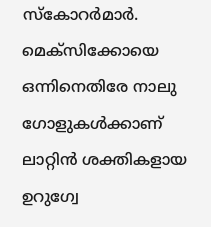സ്‌കോറര്‍മാര്‍. മെക്‌സിക്കോയെ ഒന്നിനെതിരേ നാലു ഗോളുകള്‍ക്കാണ് ലാറ്റിന്‍ ശക്തികളായ ഉറുഗ്വേ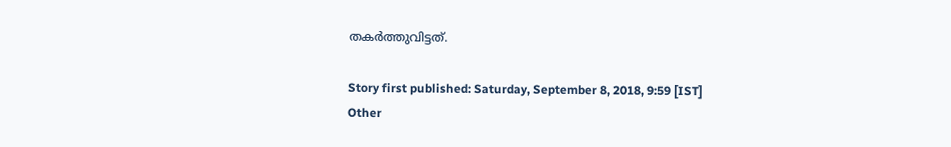തകര്‍ത്തുവിട്ടത്.

Story first published: Saturday, September 8, 2018, 9:59 [IST]
Other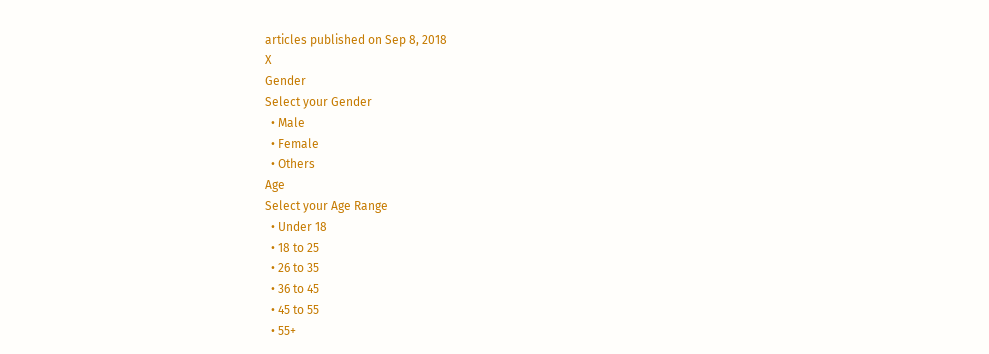articles published on Sep 8, 2018
X
Gender
Select your Gender
  • Male
  • Female
  • Others
Age
Select your Age Range
  • Under 18
  • 18 to 25
  • 26 to 35
  • 36 to 45
  • 45 to 55
  • 55+